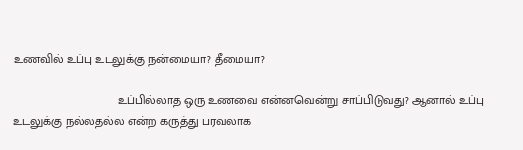உணவில் உப்பு உடலுக்கு நன்மையா? தீமையா?

                               உப்பில்லாத ஒரு உணவை என்னவென்று சாப்பிடுவது? ஆனால் உப்பு உடலுக்கு நல்லதல்ல என்ற கருத்து பரவலாக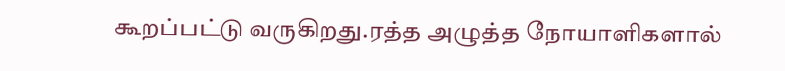கூறப்பட்டு வருகிறது.ரத்த அழுத்த நோயாளிகளால்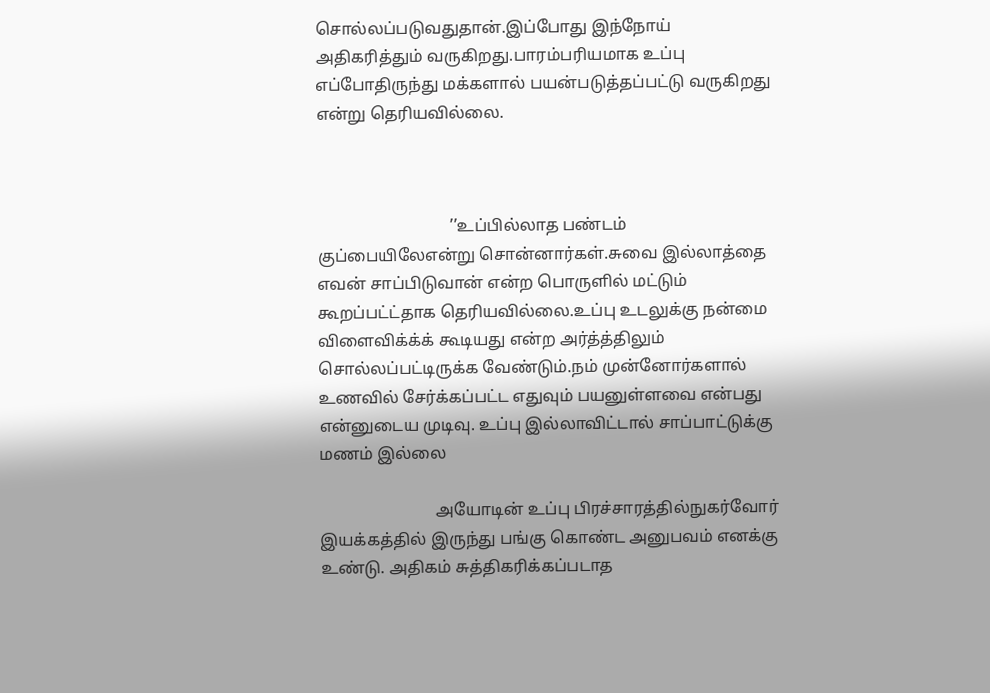சொல்லப்படுவதுதான்.இப்போது இந்நோய் அதிகரித்தும் வருகிறது.பாரம்பரியமாக உப்பு எப்போதிருந்து மக்களால் பயன்படுத்தப்பட்டு வருகிறது என்று தெரியவில்லை.



                                ’’உப்பில்லாத பண்டம் குப்பையிலேஎன்று சொன்னார்கள்.சுவை இல்லாத்தை எவன் சாப்பிடுவான் என்ற பொருளில் மட்டும் கூறப்பட்ட்தாக தெரியவில்லை.உப்பு உடலுக்கு நன்மை விளைவிக்க்க் கூடியது என்ற அர்த்த்திலும் சொல்லப்பட்டிருக்க வேண்டும்.நம் முன்னோர்களால் உணவில் சேர்க்கப்பட்ட எதுவும் பயனுள்ளவை என்பது என்னுடைய முடிவு. உப்பு இல்லாவிட்டால் சாப்பாட்டுக்கு மணம் இல்லை

                            அயோடின் உப்பு பிரச்சாரத்தில்நுகர்வோர் இயக்கத்தில் இருந்து பங்கு கொண்ட அனுபவம் எனக்கு உண்டு. அதிகம் சுத்திகரிக்கப்படாத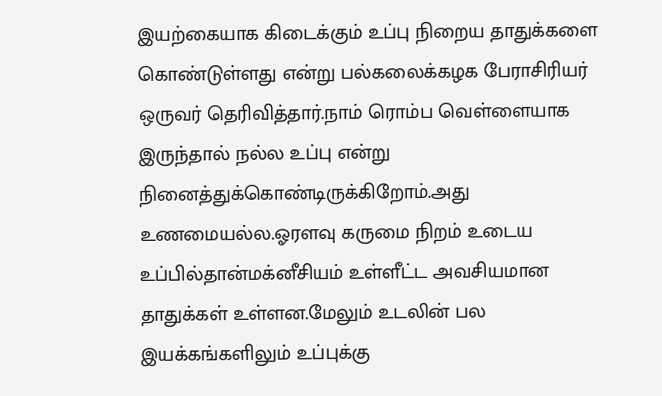இயற்கையாக கிடைக்கும் உப்பு நிறைய தாதுக்களை கொண்டுள்ளது என்று பல்கலைக்கழக பேராசிரியர் ஒருவர் தெரிவித்தார்.நாம் ரொம்ப வெள்ளையாக இருந்தால் நல்ல உப்பு என்று நினைத்துக்கொண்டிருக்கிறோம்.அது உணமையல்ல.ஓரளவு கருமை நிறம் உடைய உப்பில்தான்மக்னீசியம் உள்ளீட்ட அவசியமான தாதுக்கள் உள்ளன.மேலும் உடலின் பல இயக்கங்களிலும் உப்புக்கு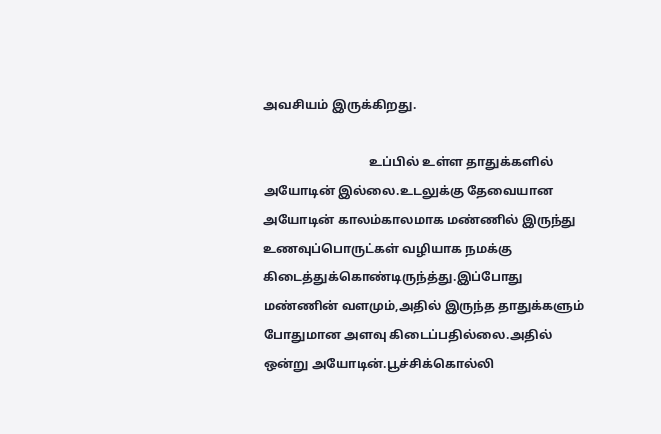அவசியம் இருக்கிறது.

                                  உப்பில் உள்ள தாதுக்களில் அயோடின் இல்லை.உடலுக்கு தேவையான அயோடின் காலம்காலமாக மண்ணில் இருந்து உணவுப்பொருட்கள் வழியாக நமக்கு கிடைத்துக்கொண்டிருந்த்து.இப்போது மண்ணின் வளமும்,அதில் இருந்த தாதுக்களும் போதுமான அளவு கிடைப்பதில்லை.அதில் ஒன்று அயோடின்.பூச்சிக்கொல்லி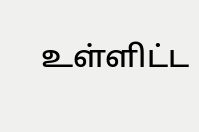உள்ளிட்ட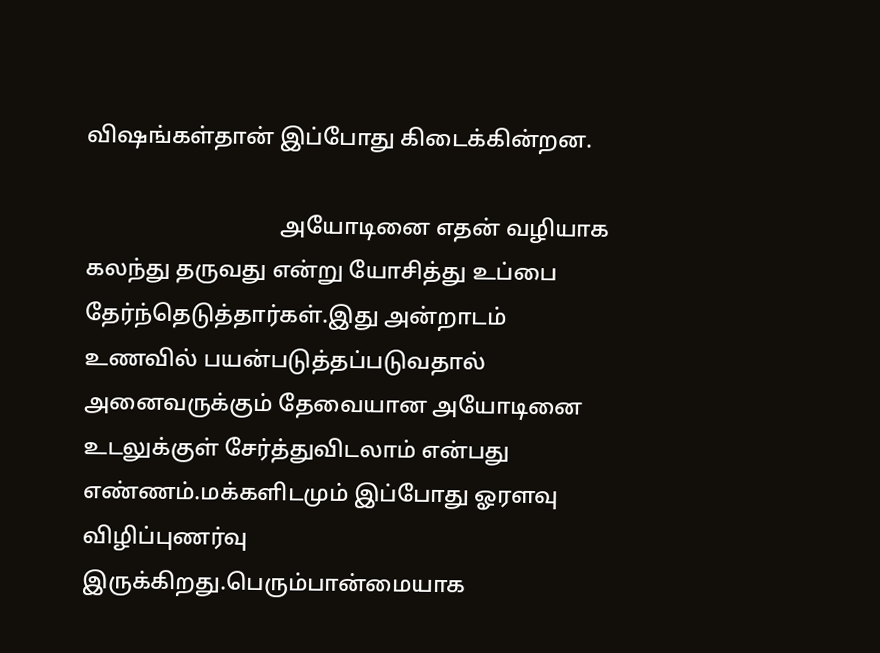விஷங்கள்தான் இப்போது கிடைக்கின்றன.

                                  அயோடினை எதன் வழியாக கலந்து தருவது என்று யோசித்து உப்பை தேர்ந்தெடுத்தார்கள்.இது அன்றாடம் உணவில் பயன்படுத்தப்படுவதால் அனைவருக்கும் தேவையான அயோடினை உடலுக்குள் சேர்த்துவிடலாம் என்பது எண்ணம்.மக்களிடமும் இப்போது ஓரளவு விழிப்புணர்வு இருக்கிறது.பெரும்பான்மையாக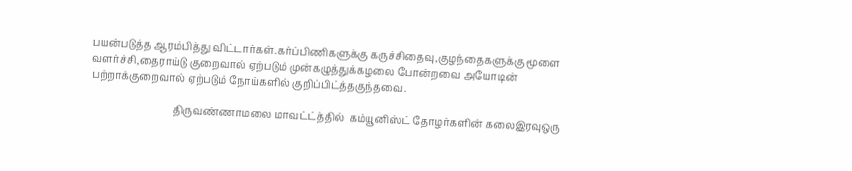பயன்படுத்த ஆரம்பித்து விட்டார்கள்.கர்ப்பிணிகளுக்கு கருச்சிதைவு,குழந்தைகளுக்கு மூளை வளர்ச்சி,தைராய்டு குறைவால் ஏற்படும் முன்கழுத்துக்கழலை போன்றவை அயோடின் பற்றாக்குறைவால் ஏற்படும் நோய்களில் குறிப்பிட்த்தகுந்தவை.

                                 திருவண்ணாமலை மாவட்ட்த்தில்  கம்யூனிஸ்ட் தோழர்களின் கலைஇரவுஒரு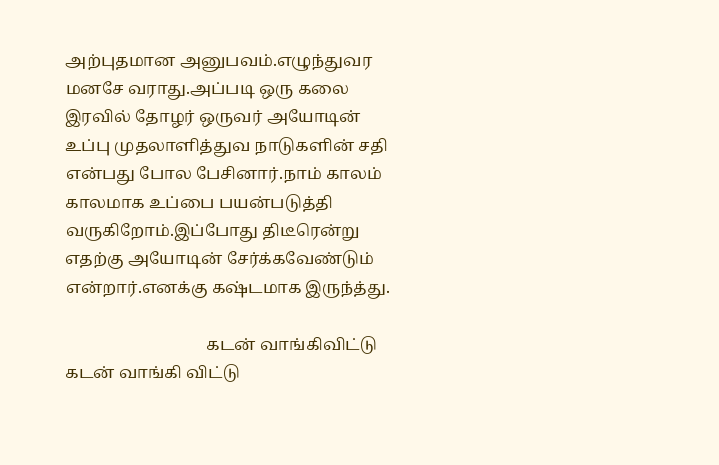அற்புதமான அனுபவம்.எழுந்துவர மனசே வராது.அப்படி ஒரு கலை இரவில் தோழர் ஒருவர் அயோடின் உப்பு முதலாளித்துவ நாடுகளின் சதி என்பது போல பேசினார்.நாம் காலம் காலமாக உப்பை பயன்படுத்தி வருகிறோம்.இப்போது திடீரென்று எதற்கு அயோடின் சேர்க்கவேண்டும் என்றார்.எனக்கு கஷ்டமாக இருந்த்து.

                                  கடன் வாங்கிவிட்டு கடன் வாங்கி விட்டு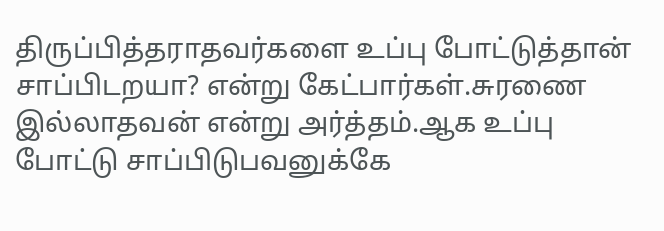திருப்பித்தராதவர்களை உப்பு போட்டுத்தான் சாப்பிடறயா? என்று கேட்பார்கள்.சுரணை இல்லாதவன் என்று அர்த்தம்.ஆக உப்பு போட்டு சாப்பிடுபவனுக்கே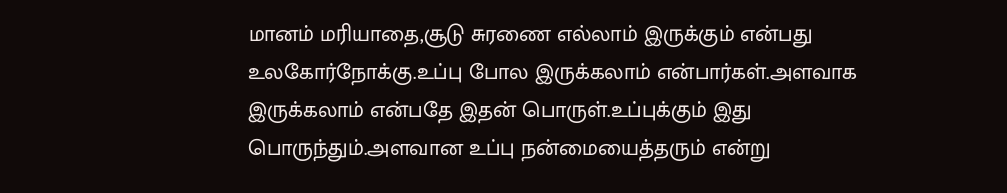மானம் மரியாதை,சூடு சுரணை எல்லாம் இருக்கும் என்பது உலகோர்நோக்கு.உப்பு போல இருக்கலாம் என்பார்கள்.அளவாக இருக்கலாம் என்பதே இதன் பொருள்.உப்புக்கும் இது பொருந்தும்.அளவான உப்பு நன்மையைத்தரும் என்று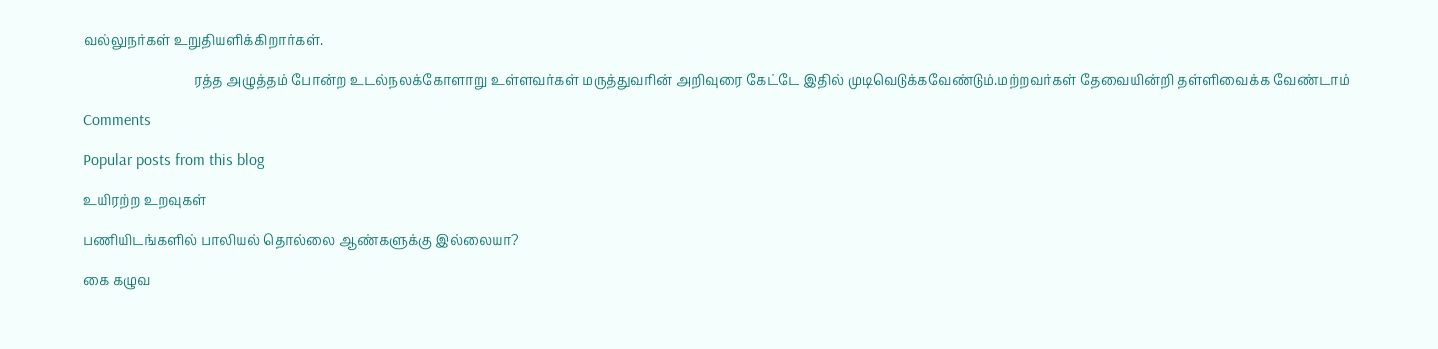வல்லுநர்கள் உறுதியளிக்கிறார்கள்.

                                 ரத்த அழுத்தம் போன்ற உடல்நலக்கோளாறு உள்ளவர்கள் மருத்துவரின் அறிவுரை கேட்டே இதில் முடிவெடுக்கவேண்டும்.மற்றவர்கள் தேவையின்றி தள்ளிவைக்க வேண்டாம்

Comments

Popular posts from this blog

உயிரற்ற உறவுகள்

பணியிடங்களில் பாலியல் தொல்லை ஆண்களுக்கு இல்லையா?

கை கழுவ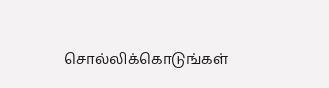சொல்லிக்கொடுங்கள்